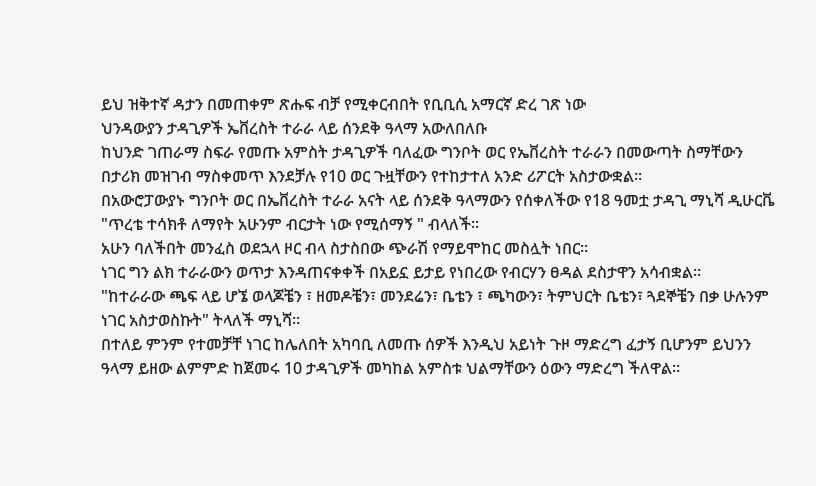ይህ ዝቅተኛ ዳታን በመጠቀም ጽሑፍ ብቻ የሚቀርብበት የቢቢሲ አማርኛ ድረ ገጽ ነው
ህንዳውያን ታዳጊዎች ኤቨረስት ተራራ ላይ ሰንደቅ ዓላማ አውለበለቡ
ከህንድ ገጠራማ ስፍራ የመጡ አምስት ታዳጊዎች ባለፈው ግንቦት ወር የኤቨረስት ተራራን በመውጣት ስማቸውን በታሪክ መዝገብ ማስቀመጥ እንደቻሉ የ10 ወር ጉዟቸውን የተከታተለ አንድ ሪፖርት አስታውቋል።
በአውሮፓውያኑ ግንቦት ወር በኤቨረስት ተራራ አናት ላይ ሰንደቅ ዓላማውን የሰቀለችው የ18 ዓመቷ ታዳጊ ማኒሻ ዲሁርቬ "ጥረቴ ተሳክቶ ለማየት አሁንም ብርታት ነው የሚሰማኝ " ብላለች።
አሁን ባለችበት መንፈስ ወደኋላ ዞር ብላ ስታስበው ጭራሽ የማይሞከር መስሏት ነበር።
ነገር ግን ልክ ተራራውን ወጥታ እንዳጠናቀቀች በአይኗ ይታይ የነበረው የብርሃን ፀዳል ደስታዋን አሳብቋል።
"ከተራራው ጫፍ ላይ ሆኜ ወላጆቼን ፣ ዘመዶቼን፣ መንደሬን፣ ቤቴን ፣ ጫካውን፣ ትምህርት ቤቴን፣ ጓደኞቼን በቃ ሁሉንም ነገር አስታወስኩት" ትላለች ማኒሻ።
በተለይ ምንም የተመቻቸ ነገር ከሌለበት አካባቢ ለመጡ ሰዎች እንዲህ አይነት ጉዞ ማድረግ ፈታኝ ቢሆንም ይህንን ዓላማ ይዘው ልምምድ ከጀመሩ 10 ታዳጊዎች መካከል አምስቱ ህልማቸውን ዕውን ማድረግ ችለዋል።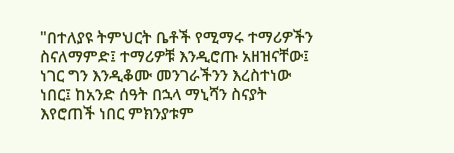"በተለያዩ ትምህርት ቤቶች የሚማሩ ተማሪዎችን ስናለማምድ፤ ተማሪዎቹ እንዲሮጡ አዘዝናቸው፤ ነገር ግን እንዲቆሙ መንገራችንን እረስተነው ነበር፤ ከአንድ ሰዓት በኋላ ማኒሻን ስናያት እየሮጠች ነበር ምክንያቱም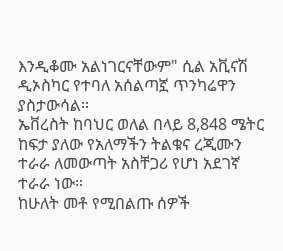እንዲቆሙ አልነገርናቸውም" ሲል አቪናሽ ዲኦስካር የተባለ አሰልጣኟ ጥንካሬዋን ያስታውሳል።
ኤቨረስት ከባህር ወለል በላይ 8,848 ሜትር ከፍታ ያለው የአለማችን ትልቁና ረጂሙን ተራራ ለመውጣት አስቸጋሪ የሆነ አደገኛ ተራራ ነው።
ከሁለት መቶ የሚበልጡ ሰዎች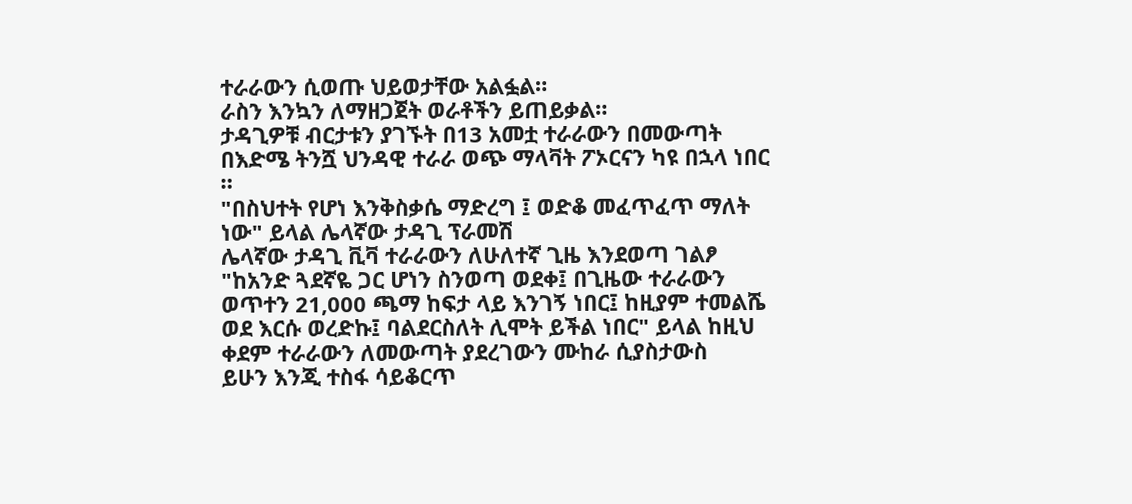ተራራውን ሲወጡ ህይወታቸው አልፏል።
ራስን እንኳን ለማዘጋጀት ወራቶችን ይጠይቃል።
ታዳጊዎቹ ብርታቱን ያገኙት በ13 አመቷ ተራራውን በመውጣት በእድሜ ትንሿ ህንዳዊ ተራራ ወጭ ማላቫት ፖኦርናን ካዩ በኋላ ነበር ።
"በስህተት የሆነ እንቅስቃሴ ማድረግ ፤ ወድቆ መፈጥፈጥ ማለት ነው" ይላል ሌላኛው ታዳጊ ፕራመሽ
ሌላኛው ታዳጊ ቪቫ ተራራውን ለሁለተኛ ጊዜ እንደወጣ ገልፆ "ከአንድ ጓደኛዬ ጋር ሆነን ስንወጣ ወደቀ፤ በጊዜው ተራራውን ወጥተን 21,000 ጫማ ከፍታ ላይ እንገኝ ነበር፤ ከዚያም ተመልሼ ወደ እርሱ ወረድኩ፤ ባልደርስለት ሊሞት ይችል ነበር" ይላል ከዚህ ቀደም ተራራውን ለመውጣት ያደረገውን ሙከራ ሲያስታውስ
ይሁን እንጂ ተስፋ ሳይቆርጥ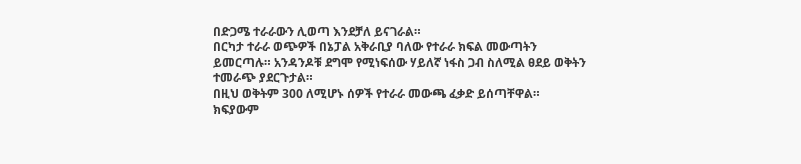በድጋሜ ተራራውን ሊወጣ እንደቻለ ይናገራል።
በርካታ ተራራ ወጭዎች በኔፓል አቅራቢያ ባለው የተራራ ክፍል መውጣትን ይመርጣሉ። አንዳንዶቹ ደግሞ የሚነፍሰው ሃይለኛ ነፋስ ጋብ ስለሚል ፀደይ ወቅትን ተመራጭ ያደርጉታል።
በዚህ ወቅትም 300 ለሚሆኑ ሰዎች የተራራ መውጫ ፈቃድ ይሰጣቸዋል።
ክፍያውም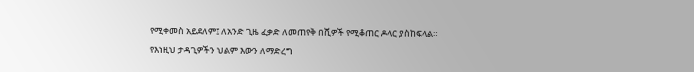የሚቀመስ አይደለም፤ ለአንድ ጊዜ ፈቃድ ለመጠየቅ በሺዎች የሚቆጠር ዶላር ያስከፍላል።
የእነዚህ ታዳጊዎችን ህልም እውን ለማድረግ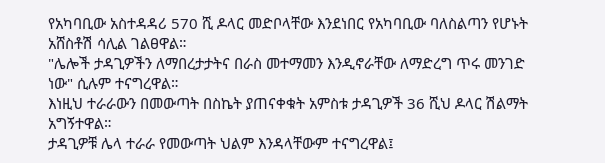የአካባቢው አስተዳዳሪ 570 ሺ ዶላር መድቦላቸው እንደነበር የአካባቢው ባለስልጣን የሆኑት አሸስቶሽ ሳሊል ገልፀዋል።
"ሌሎች ታዳጊዎችን ለማበረታታትና በራስ መተማመን እንዲኖራቸው ለማድረግ ጥሩ መንገድ ነው" ሲሉም ተናግረዋል።
እነዚህ ተራራውን በመውጣት በስኬት ያጠናቀቁት አምስቱ ታዳጊዎች 36 ሺህ ዶላር ሽልማት አግኝተዋል።
ታዳጊዎቹ ሌላ ተራራ የመውጣት ህልም እንዳላቸውም ተናግረዋል፤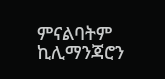ምናልባትም ኪሊማንጃሮን